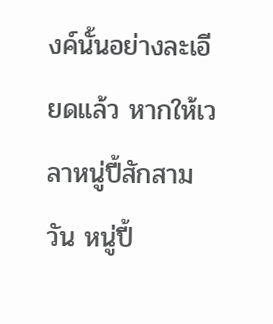งค์นั้นอย่างละเอียดแล้ว หากให้เวลาหนู่ปี้สักสามวัน หนู่ปี้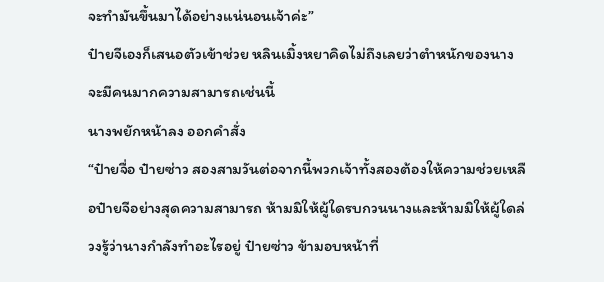จะทำมันขึ้นมาได้อย่างแน่นอนเจ้าค่ะ”
ป๋ายจีเองก็เสนอตัวเข้าช่วย หลินเมิ้งหยาคิดไม่ถึงเลยว่าตำหนักของนางจะมีคนมากความสามารถเช่นนี้
นางพยักหน้าลง ออกคำสั่ง
“ป๋ายจื่อ ป๋ายซ่าว สองสามวันต่อจากนี้พวกเจ้าทั้งสองต้องให้ความช่วยเหลือป๋ายจีอย่างสุดความสามารถ ห้ามมิให้ผู้ใดรบกวนนางและห้ามมิให้ผู้ใดล่วงรู้ว่านางกำลังทำอะไรอยู่ ป๋ายซ่าว ข้ามอบหน้าที่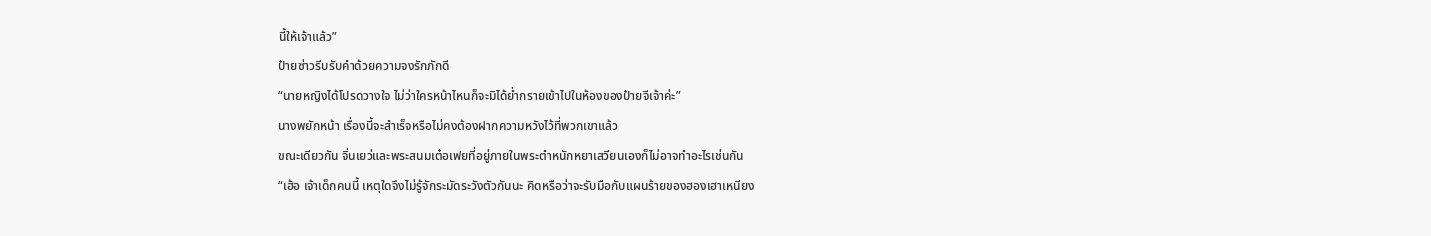นี้ให้เจ้าแล้ว”
ป๋ายซ่าวรีบรับคำด้วยความจงรักภักดี
“นายหญิงได้โปรดวางใจ ไม่ว่าใครหน้าไหนก็จะมิได้ย่ำกรายเข้าไปในห้องของป๋ายจีเจ้าค่ะ”
นางพยักหน้า เรื่องนี้จะสำเร็จหรือไม่คงต้องฝากความหวังไว้ที่พวกเขาแล้ว
ขณะเดียวกัน จิ่นเยว่และพระสนมเต๋อเฟยที่อยู่ภายในพระตำหนักหยาเสวียนเองก็ไม่อาจทำอะไรเช่นกัน
“เฮ้อ เจ้าเด็กคนนี้ เหตุใดจึงไม่รู้จักระมัดระวังตัวกันนะ คิดหรือว่าจะรับมือกับแผนร้ายของฮองเฮาเหนียง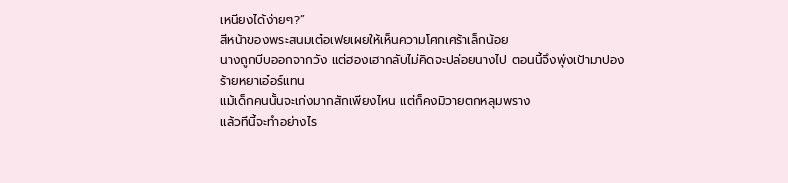เหนียงได้ง่ายๆ?”
สีหน้าของพระสนมเต๋อเฟยเผยให้เห็นความโศกเศร้าเล็กน้อย
นางถูกบีบออกจากวัง แต่ฮองเฮากลับไม่คิดจะปล่อยนางไป ตอนนี้จึงพุ่งเป้ามาปองร้ายหยาเอ๋อร์แทน
แม้เด็กคนนั้นจะเก่งมากสักเพียงไหน แต่ก็คงมิวายตกหลุมพราง
แล้วทีนี้จะทำอย่างไร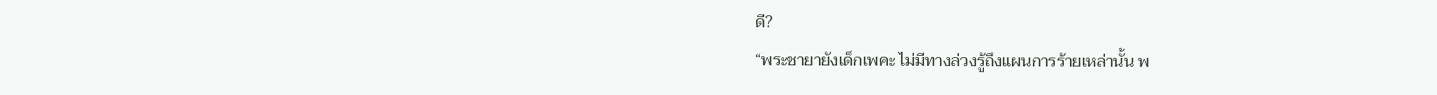ดี?
“พระชายายังเด็กเพคะ ไม่มีทางล่วงรู้ถึงแผนการร้ายเหล่านั้น พ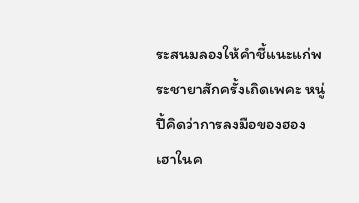ระสนมลองให้คำชี้แนะแก่พระชายาสักครั้งเถิดเพคะ หนู่ปี้คิดว่าการลงมือของฮองเฮาในค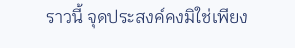ราวนี้ จุดประสงค์คงมิใช่เพียง